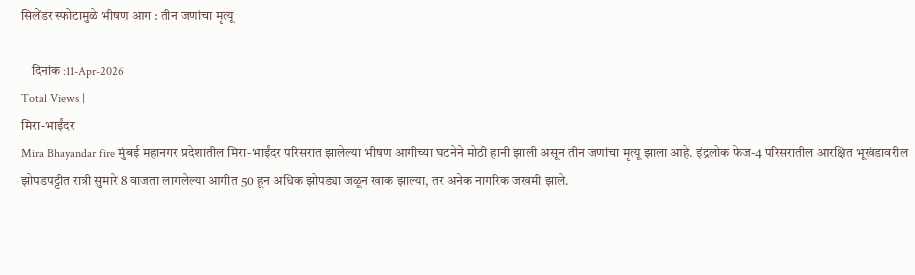सिलेंडर स्फोटामुळे भीषण आग : तीन जणांचा मृत्यू

    दिनांक :11-Apr-2026
Total Views |
मिरा-भाईंदर
Mira Bhayandar fire मुंबई महानगर प्रदेशातील मिरा-भाईंदर परिसरात झालेल्या भीषण आगीच्या घटनेने मोठी हानी झाली असून तीन जणांचा मृत्यू झाला आहे. इंद्रलोक फेज-4 परिसरातील आरक्षित भूखंडावरील झोपडपट्टीत रात्री सुमारे 8 वाजता लागलेल्या आगीत 50 हून अधिक झोपड्या जळून खाक झाल्या, तर अनेक नागरिक जखमी झाले.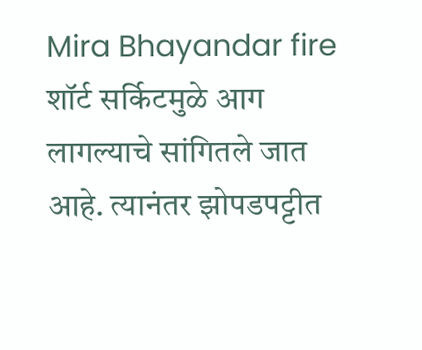Mira Bhayandar fire
शॉर्ट सर्किटमुळे आग लागल्याचे सांगितले जात आहे. त्यानंतर झोपडपट्टीत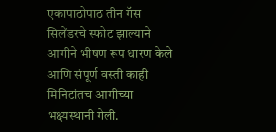एकापाठोपाठ तीन गॅस सिलेंडरचे स्फोट झाल्याने आगीने भीषण रूप धारण केले आणि संपूर्ण वस्ती काही मिनिटांतच आगीच्या भक्ष्यस्थानी गेली.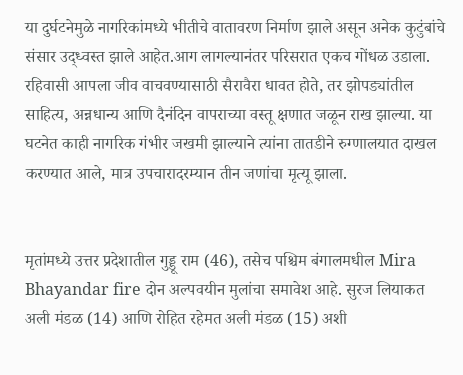या दुर्घटनेमुळे नागरिकांमध्ये भीतीचे वातावरण निर्माण झाले असून अनेक कुटुंबांचे संसार उद्ध्वस्त झाले आहेत.आग लागल्यानंतर परिसरात एकच गोंधळ उडाला. रहिवासी आपला जीव वाचवण्यासाठी सैरावैरा धावत होते, तर झोपड्यांतील साहित्य, अन्नधान्य आणि दैनंदिन वापराच्या वस्तू क्षणात जळून राख झाल्या. या घटनेत काही नागरिक गंभीर जखमी झाल्याने त्यांना तातडीने रुग्णालयात दाखल करण्यात आले, मात्र उपचारादरम्यान तीन जणांचा मृत्यू झाला.


मृतांमध्ये उत्तर प्रदेशातील गुड्डू राम (46), तसेच पश्चिम बंगालमधील Mira Bhayandar fire दोन अल्पवयीन मुलांचा समावेश आहे. सुरज लियाकत अली मंडळ (14) आणि रोहित रहेमत अली मंडळ (15) अशी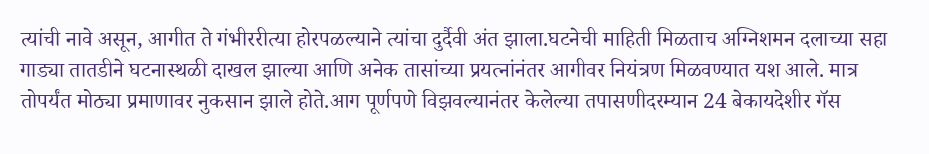त्यांची नावे असून, आगीत ते गंभीररीत्या होरपळल्याने त्यांचा दुर्दैवी अंत झाला.घटनेची माहिती मिळताच अग्निशमन दलाच्या सहा गाड्या तातडीने घटनास्थळी दाखल झाल्या आणि अनेक तासांच्या प्रयत्नांनंतर आगीवर नियंत्रण मिळवण्यात यश आले. मात्र तोपर्यंत मोठ्या प्रमाणावर नुकसान झाले होते.आग पूर्णपणे विझवल्यानंतर केलेल्या तपासणीदरम्यान 24 बेकायदेशीर गॅस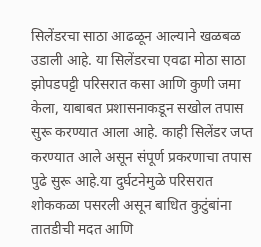सिलेंडरचा साठा आढळून आल्याने खळबळ उडाली आहे. या सिलेंडरचा एवढा मोठा साठा झोपडपट्टी परिसरात कसा आणि कुणी जमा केला, याबाबत प्रशासनाकडून सखोल तपास सुरू करण्यात आला आहे. काही सिलेंडर जप्त करण्यात आले असून संपूर्ण प्रकरणाचा तपास पुढे सुरू आहे.या दुर्घटनेमुळे परिसरात शोककळा पसरली असून बाधित कुटुंबांना तातडीची मदत आणि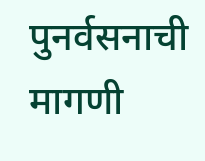पुनर्वसनाची मागणी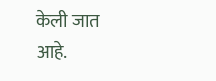केली जात आहे.